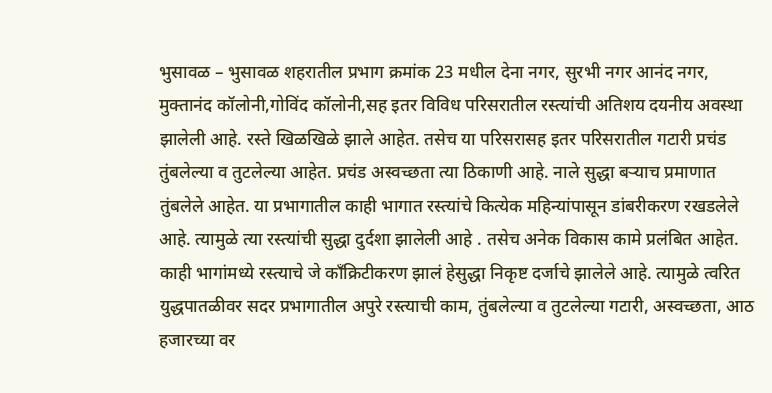भुसावळ – भुसावळ शहरातील प्रभाग क्रमांक 23 मधील देना नगर, सुरभी नगर आनंद नगर, मुक्तानंद कॉलोनी,गोविंद कॉलोनी,सह इतर विविध परिसरातील रस्त्यांची अतिशय दयनीय अवस्था झालेली आहे. रस्ते खिळखिळे झाले आहेत. तसेच या परिसरासह इतर परिसरातील गटारी प्रचंड तुंबलेल्या व तुटलेल्या आहेत. प्रचंड अस्वच्छता त्या ठिकाणी आहे. नाले सुद्धा बऱ्याच प्रमाणात तुंबलेले आहेत. या प्रभागातील काही भागात रस्त्यांचे कित्येक महिन्यांपासून डांबरीकरण रखडलेले आहे. त्यामुळे त्या रस्त्यांची सुद्धा दुर्दशा झालेली आहे . तसेच अनेक विकास कामे प्रलंबित आहेत. काही भागांमध्ये रस्त्याचे जे कॉंक्रिटीकरण झालं हेसुद्धा निकृष्ट दर्जाचे झालेले आहे. त्यामुळे त्वरित युद्धपातळीवर सदर प्रभागातील अपुरे रस्त्याची काम, तुंबलेल्या व तुटलेल्या गटारी, अस्वच्छता, आठ हजारच्या वर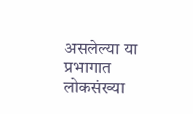असलेल्या या प्रभागात लोकसंख्या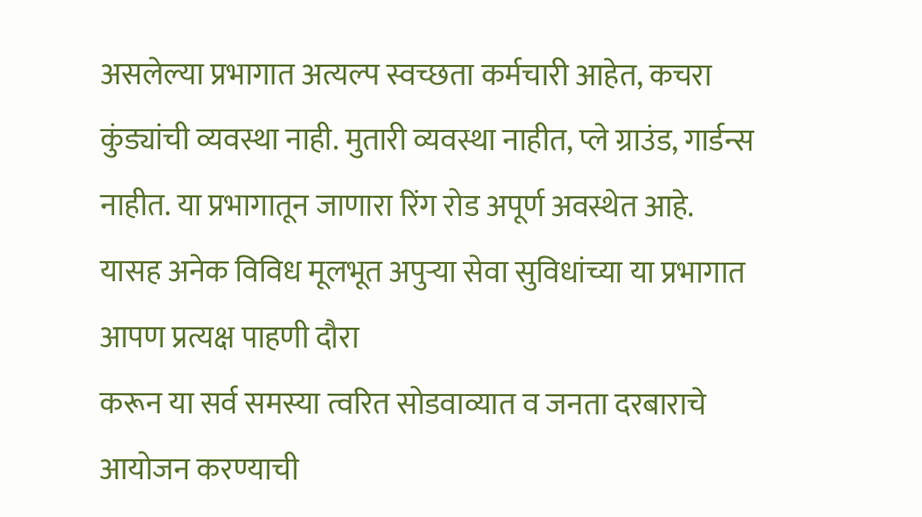असलेल्या प्रभागात अत्यल्प स्वच्छता कर्मचारी आहेत, कचरा कुंड्यांची व्यवस्था नाही. मुतारी व्यवस्था नाहीत, प्ले ग्राउंड, गार्डन्स नाहीत. या प्रभागातून जाणारा रिंग रोड अपूर्ण अवस्थेत आहे. यासह अनेक विविध मूलभूत अपुऱ्या सेवा सुविधांच्या या प्रभागात आपण प्रत्यक्ष पाहणी दौरा
करून या सर्व समस्या त्वरित सोडवाव्यात व जनता दरबाराचे आयोजन करण्याची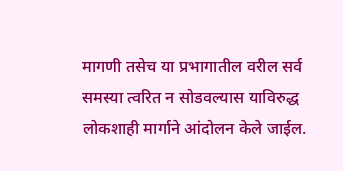मागणी तसेच या प्रभागातील वरील सर्व समस्या त्वरित न सोडवल्यास याविरुद्ध लोकशाही मार्गाने आंदोलन केले जाईल.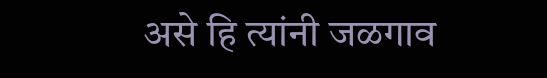असे हि त्यांनी जळगाव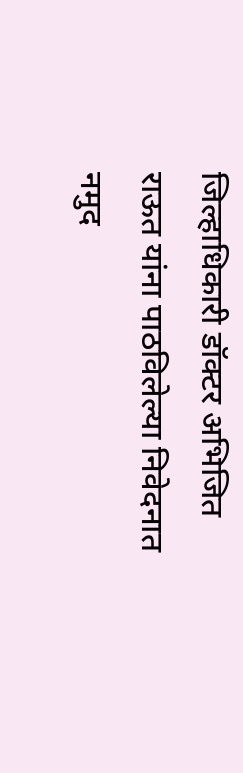जिल्हाधिकारी डॉक्टर अभिजित राऊत यांना पाठविलेल्या निवेदनात नमुद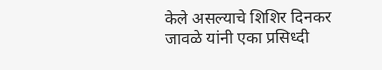केले असल्याचे शिशिर दिनकर जावळे यांनी एका प्रसिध्दी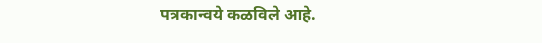पत्रकान्वये कळविले आहे.